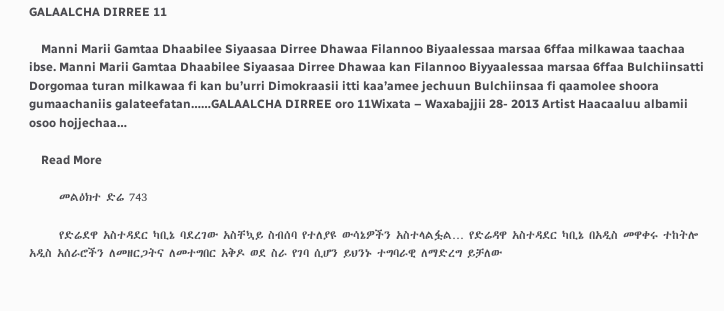GALAALCHA DIRREE 11

    Manni Marii Gamtaa Dhaabilee Siyaasaa Dirree Dhawaa Filannoo Biyaalessaa marsaa 6ffaa milkawaa taachaa ibse. Manni Marii Gamtaa Dhaabilee Siyaasaa Dirree Dhawaa kan Filannoo Biyyaalessaa marsaa 6ffaa Bulchiinsatti Dorgomaa turan milkawaa fi kan bu’urri Dimokraasii itti kaa’amee jechuun Bulchiinsaa fi qaamolee shoora gumaachaniis galateefatan……GALAALCHA DIRREE oro 11Wixata – Waxabajjii 28- 2013 Artist Haacaaluu albamii osoo hojjechaa…

    Read More

      መልዕክተ ድሬ 743

      የድሬደዋ አስተዳደር ካቢኔ ባደረገው አስቸኳይ ስብሰባ የተለያዩ ውሳኔዎችን አስተላልፏል… የድሬዳዋ አስተዳደር ካቢኔ በአዲስ መዋቀሩ ተከትሎ አዲስ አሰራሮችን ለመዘርጋትና ለመተግበር አቅዶ ወደ ስራ የገባ ሲሆን ይህንኑ ተግባራዊ ለማድረግ ይቻለው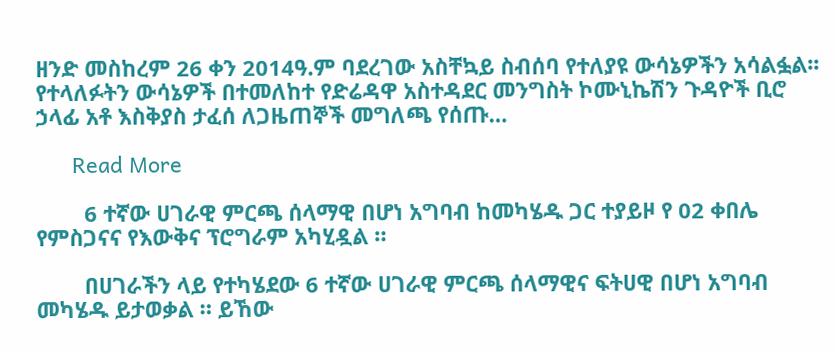ዘንድ መስከረም 26 ቀን 2014ዓ.ም ባደረገው አስቸኳይ ስብሰባ የተለያዩ ውሳኔዎችን አሳልፏል፡፡ የተላለፉትን ውሳኔዎች በተመለከተ የድሬዳዋ አስተዳደር መንግስት ኮሙኒኬሽን ጉዳዮች ቢሮ ኃላፊ አቶ እስቅያስ ታፈሰ ለጋዜጠኞች መግለጫ የሰጡ…

      Read More

        6 ተኛው ሀገራዊ ምርጫ ሰላማዊ በሆነ አግባብ ከመካሄዱ ጋር ተያይዞ የ 02 ቀበሌ የምስጋናና የእውቅና ፕሮግራም አካሂዷል ።

        በሀገራችን ላይ የተካሄደው 6 ተኛው ሀገራዊ ምርጫ ሰላማዊና ፍትሀዊ በሆነ አግባብ መካሄዱ ይታወቃል ። ይኸው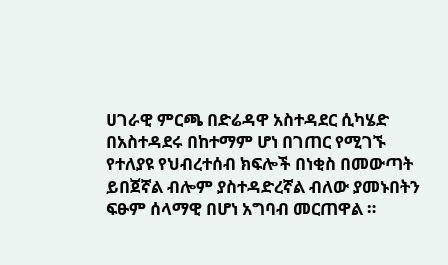ሀገራዊ ምርጫ በድሬዳዋ አስተዳደር ሲካሄድ በአስተዳደሩ በከተማም ሆነ በገጠር የሚገኙ የተለያዩ የህብረተሰብ ክፍሎች በነቂስ በመውጣት ይበጀኛል ብሎም ያስተዳድረኛል ብለው ያመኑበትን ፍፁም ሰላማዊ በሆነ አግባብ መርጠዋል ።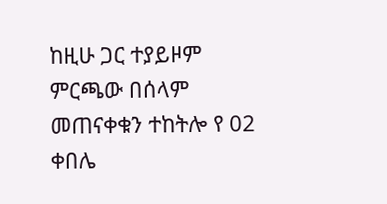ከዚሁ ጋር ተያይዞም ምርጫው በሰላም መጠናቀቁን ተከትሎ የ 02 ቀበሌ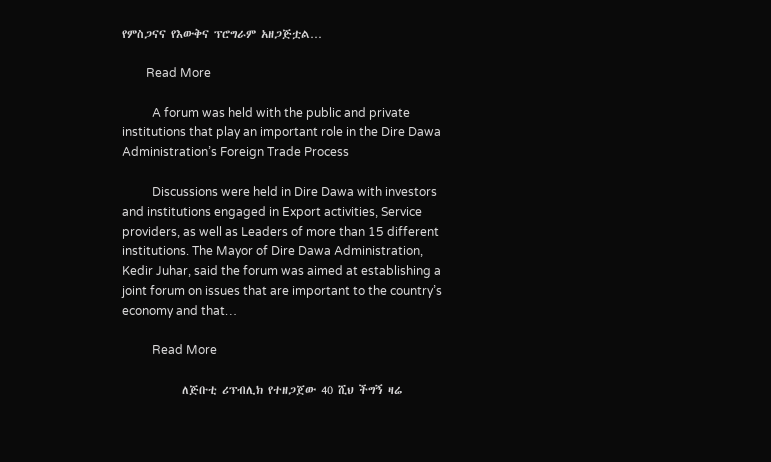የምስጋናና የእውቅና ፕሮግራም አዘጋጅቷል…

        Read More

          A forum was held with the public and private institutions that play an important role in the Dire Dawa Administration’s Foreign Trade Process

          Discussions were held in Dire Dawa with investors and institutions engaged in Export activities, Service providers, as well as Leaders of more than 15 different institutions. The Mayor of Dire Dawa Administration, Kedir Juhar, said the forum was aimed at establishing a joint forum on issues that are important to the country’s economy and that…

          Read More

            ለጅቡቲ ሪፕብሊክ የተዘጋጀው 40 ሺህ ችግኝ ዛሬ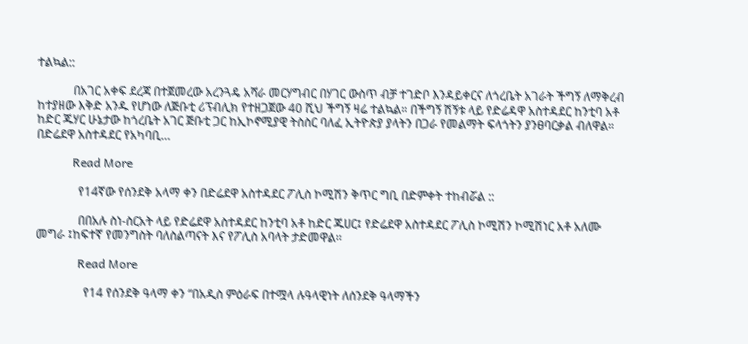ተልኳል::

            በአገር አቀፍ ደረጃ በተጀመረው አረንጓዴ አሻራ መርሃግብር በሃገር ውስጥ ብቻ ተገድቦ እንዳይቀርና ለጎረቤት አገራት ችግኝ ለማቅረብ ከተያዘው እቅድ አንዱ የሆነው ለጅቡቲ ሪፕብሊክ የተዘጋጀው 40 ሺህ ችግኝ ዛሬ ተልኳል። በችግኝ ሽኝቱ ላይ የድሬዳዋ አስተዳደር ከንቲባ አቶ ከድር ጁሃር ሁኔታው ከጎረቤት አገር ጅቡቲ ጋር ከኢኮኖሚያዊ ትስስር ባለፈ ኢትዮጵያ ያላትን በጋራ የመልማት ፍላጎትን ያንፀባርቃል ብለዋል። በድሬደዋ አስተዳደር የአካባቢ…

            Read More

              የ14ኛው የሰንደቅ አላማ ቀን በድሬደዋ አስተዳደር ፖሊስ ኮሚሽን ቅጥር ግቢ በድምቀት ተከብሯል ::

              በበአሉ ስነ-ስርአት ላይ የድሬደዋ አስተዳደር ከንቲባ አቶ ከድር ጁሀር፤ የድሬደዋ አስተዳደር ፖሊስ ኮሚሽን ኮሚሽነር አቶ አለሙ መግራ ፤ከፍተኛ የመንግስት ባለስልጣናት እና የፖሊስ አባላት ታድመዋል፡፡

              Read More

                የ14 የሰንደቅ ዓላማ ቀን “በአዲስ ምዕራፍ በተሟላ ሉዓላዊነት ለሰንደቅ ዓላማችን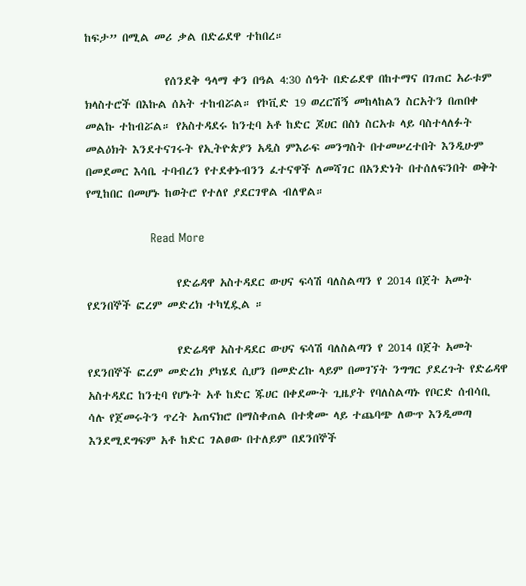ከፍታ” በሚል መሪ ቃል በድሬደዋ ተከበረ።

                የሰንደቅ ዓላማ ቀን በዓል 4:30 ሰዓት በድሬደዋ በከተማና በገጠር አራቱም ክላስተሮች በእኩል ሰአት ተከብሯል። የኮቪድ 19 ወረርሽኝ መከላከልን ስርአትን በጠበቀ መልኩ ተከብሯል። የአስተዳደሩ ከንቲባ አቶ ከድር ጆሀር በስነ ስርአቱ ላይ ባስተላለፉት መልዕክት እንደተናገሩት የኢትዮጵያን አዲስ ምእራፍ መንግስት በተመሠረተበት እንዲሁም በመደመር እሳቤ ተባብረን የተደቀኑብንን ፈተናዋች ለመሻገር በአንድነት በተሰለፍንበት ወቅት የሚከበር በመሆኑ ከወትሮ የተለየ ያደርገዋል ብለዋል።

                Read More

                  የድሬዳዋ አስተዳደር ውሀና ፍሳሽ ባለስልጣን የ 2014 በጀት አመት የደንበኞች ፎረም መድረክ ተካሂዷል ።

                  የድሬዳዋ አስተዳደር ውሀና ፍሳሽ ባለስልጣን የ 2014 በጀት አመት የደንበኞች ፎረም መድረክ ያካሄደ ሲሆን በመድረኩ ላይም በመገኘት ንግግር ያደረጉት የድሬዳዋ አስተዳደር ከንቲባ የሆኑት አቶ ከድር ጁሀር በቀደሙት ጊዜያት የባለስልጣኑ የቦርድ ሰብሳቢ ሳሉ የጀመሩትን ጥረት አጠናክሮ በማስቀጠል በተቋሙ ላይ ተጨባጭ ለውጥ እንዲመጣ እንደሚደግፍም አቶ ከድር ገልፀው በተለይም በደንበኞች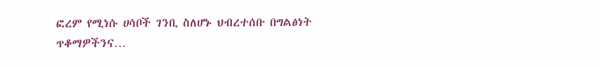ፎረም የሚነሱ ሀሳቦች ገንቢ ስለሆኑ ህብረተሰቡ በግልፅነት ጥቆማዎችንና…